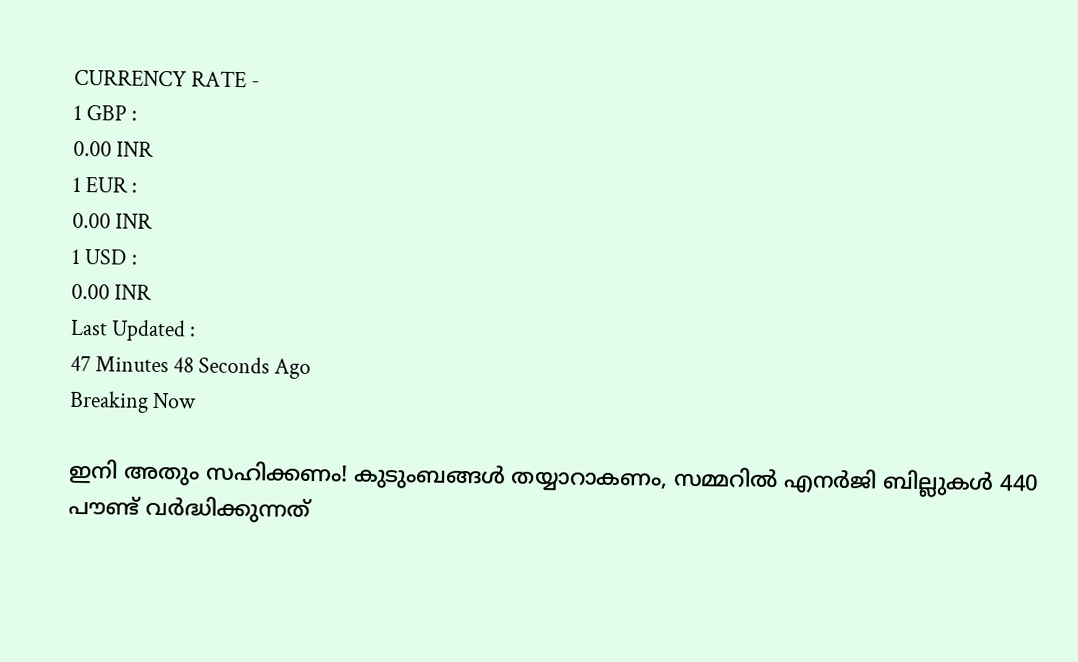CURRENCY RATE -
1 GBP :
0.00 INR
1 EUR :
0.00 INR
1 USD :
0.00 INR
Last Updated :
47 Minutes 48 Seconds Ago
Breaking Now

ഇനി അതും സഹിക്കണം! കുടുംബങ്ങള്‍ തയ്യാറാകണം, സമ്മറില്‍ എനര്‍ജി ബില്ലുകള്‍ 440 പൗണ്ട് വര്‍ദ്ധിക്കുന്നത്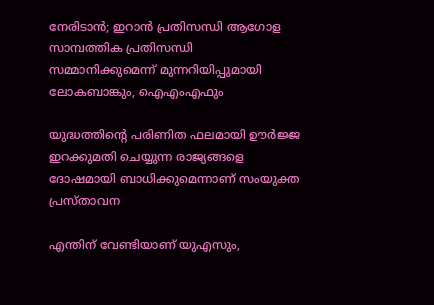നേരിടാന്‍; ഇറാന്‍ പ്രതിസന്ധി ആഗോള സാമ്പത്തിക പ്രതിസന്ധി സമ്മാനിക്കുമെന്ന് മുന്നറിയിപ്പുമായി ലോകബാങ്കും, ഐഎംഎഫും

യുദ്ധത്തിന്റെ പരിണിത ഫലമായി ഊര്‍ജ്ജ ഇറക്കുമതി ചെയ്യുന്ന രാജ്യങ്ങളെ ദോഷമായി ബാധിക്കുമെന്നാണ് സംയുക്ത പ്രസ്താവന

എന്തിന് വേണ്ടിയാണ് യുഎസും,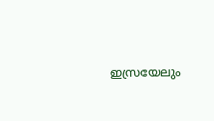ഇസ്രയേലും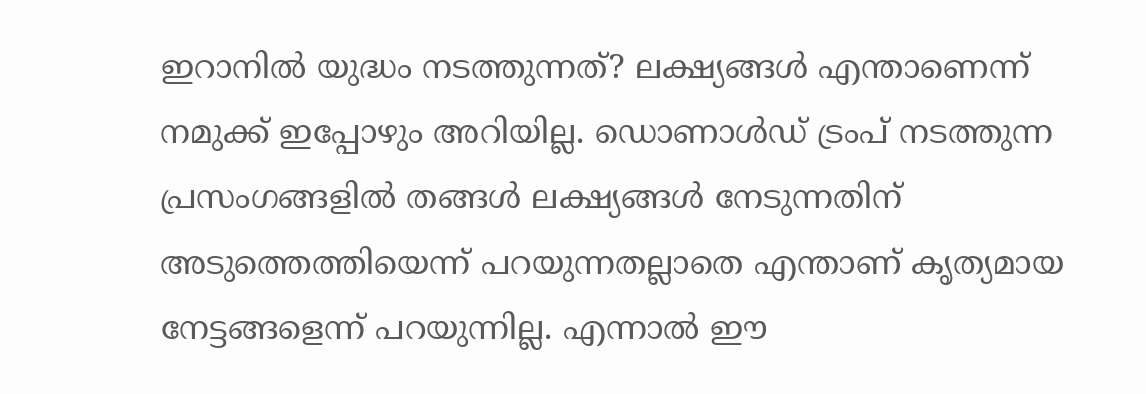ഇറാനില്‍ യുദ്ധം നടത്തുന്നത്? ലക്ഷ്യങ്ങള്‍ എന്താണെന്ന് നമുക്ക് ഇപ്പോഴും അറിയില്ല. ഡൊണാള്‍ഡ് ട്രംപ് നടത്തുന്ന പ്രസംഗങ്ങളില്‍ തങ്ങള്‍ ലക്ഷ്യങ്ങള്‍ നേടുന്നതിന് അടുത്തെത്തിയെന്ന് പറയുന്നതല്ലാതെ എന്താണ് കൃത്യമായ നേട്ടങ്ങളെന്ന് പറയുന്നില്ല. എന്നാല്‍ ഈ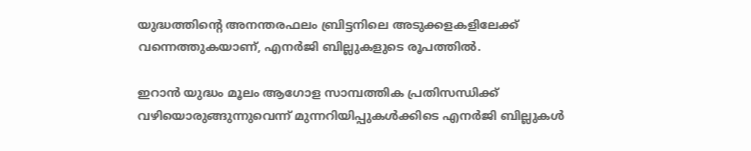യുദ്ധത്തിന്റെ അനന്തരഫലം ബ്രിട്ടനിലെ അടുക്കളകളിലേക്ക് വന്നെത്തുകയാണ്, എനര്‍ജി ബില്ലുകളുടെ രൂപത്തില്‍.

ഇറാന്‍ യുദ്ധം മൂലം ആഗോള സാമ്പത്തിക പ്രതിസന്ധിക്ക് വഴിയൊരുങ്ങുന്നുവെന്ന് മുന്നറിയിപ്പുകള്‍ക്കിടെ എനര്‍ജി ബില്ലുകള്‍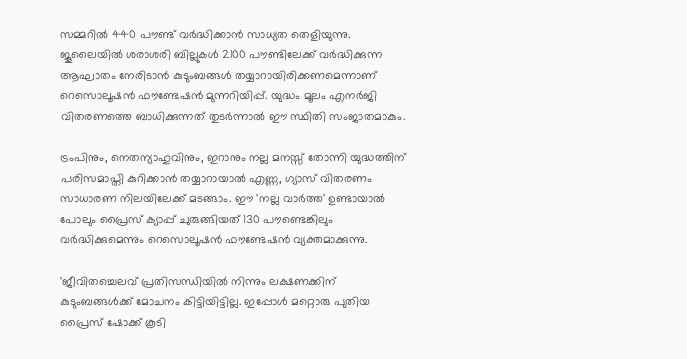സമ്മറില്‍ 440 പൗണ്ട് വര്‍ദ്ധിക്കാന്‍ സാധ്യത തെളിയുന്നു. ജൂലൈയില്‍ ശരാശരി ബില്ലുകള്‍ 2100 പൗണ്ടിലേക്ക് വര്‍ദ്ധിക്കുന്ന ആഘാതം നേരിടാന്‍ കുടുംബങ്ങള്‍ തയ്യാറായിരിക്കണമെന്നാണ് റെസൊലൂഷന്‍ ഫൗണ്ടേഷന്‍ മുന്നറിയിപ്പ്. യുദ്ധം മൂലം എനര്‍ജി വിതരണത്തെ ബാധിക്കുന്നത് തുടര്‍ന്നാല്‍ ഈ സ്ഥിതി സംജാതമാകും.

ട്രംപിനും, നെതന്യാഹുവിനും, ഇറാനും നല്ല മനസ്സ് തോന്നി യുദ്ധത്തിന് പരിസമാപ്തി കുറിക്കാന്‍ തയ്യാറായാല്‍ എണ്ണ, ഗ്യാസ് വിതരണം സാധാരണ നിലയിലേക്ക് മടങ്ങാം. ഈ 'നല്ല വാര്‍ത്ത' ഉണ്ടായാല്‍ പോലും പ്രൈസ് ക്യാപ്പ് ചുരുങ്ങിയത് 130 പൗണ്ടെങ്കിലും വര്‍ദ്ധിക്കുമെന്നും റെസൊലൂഷന്‍ ഫൗണ്ടേഷന്‍ വ്യക്തമാക്കുന്നു.

'ജീവിതച്ചെലവ് പ്രതിസന്ധിയില്‍ നിന്നും ലക്ഷണക്കിന് കുടുംബങ്ങള്‍ക്ക് മോചനം കിട്ടിയിട്ടില്ല. ഇപ്പോള്‍ മറ്റൊരു പുതിയ പ്രൈസ് ഷോക്ക് കൂടി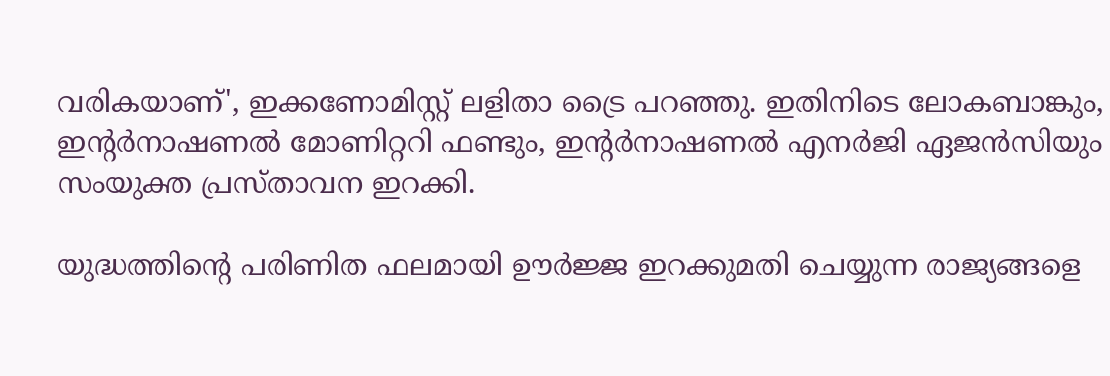വരികയാണ്', ഇക്കണോമിസ്റ്റ് ലളിതാ ട്രൈ പറഞ്ഞു. ഇതിനിടെ ലോകബാങ്കും, ഇന്റര്‍നാഷണല്‍ മോണിറ്ററി ഫണ്ടും, ഇന്റര്‍നാഷണല്‍ എനര്‍ജി ഏജന്‍സിയും സംയുക്ത പ്രസ്താവന ഇറക്കി.

യുദ്ധത്തിന്റെ പരിണിത ഫലമായി ഊര്‍ജ്ജ ഇറക്കുമതി ചെയ്യുന്ന രാജ്യങ്ങളെ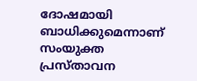ദോഷമായി ബാധിക്കുമെന്നാണ് സംയുക്ത പ്രസ്താവന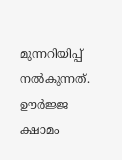മുന്നറിയിപ്പ് നല്‍കുന്നത്. ഊര്‍ജ്ജ ക്ഷാമം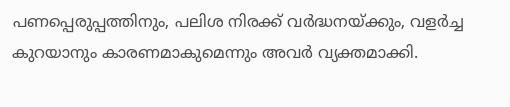പണപ്പെരുപ്പത്തിനും, പലിശ നിരക്ക് വര്‍ദ്ധനയ്ക്കും, വളര്‍ച്ച കുറയാനും കാരണമാകുമെന്നും അവര്‍ വ്യക്തമാക്കി.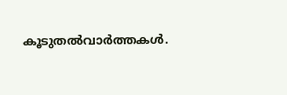കൂടുതല്‍വാര്‍ത്തകള്‍.